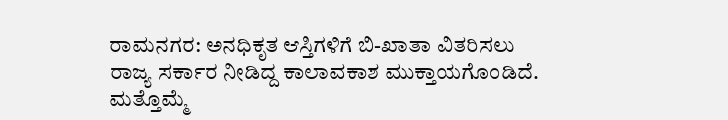ರಾಮನಗರ: ಅನಧಿಕೃತ ಆಸ್ತಿಗಳಿಗೆ ಬಿ-ಖಾತಾ ವಿತರಿಸಲು ರಾಜ್ಯ ಸರ್ಕಾರ ನೀಡಿದ್ದ ಕಾಲಾವಕಾಶ ಮುಕ್ತಾಯಗೊಂಡಿದೆ. ಮತ್ತೊಮ್ಮೆ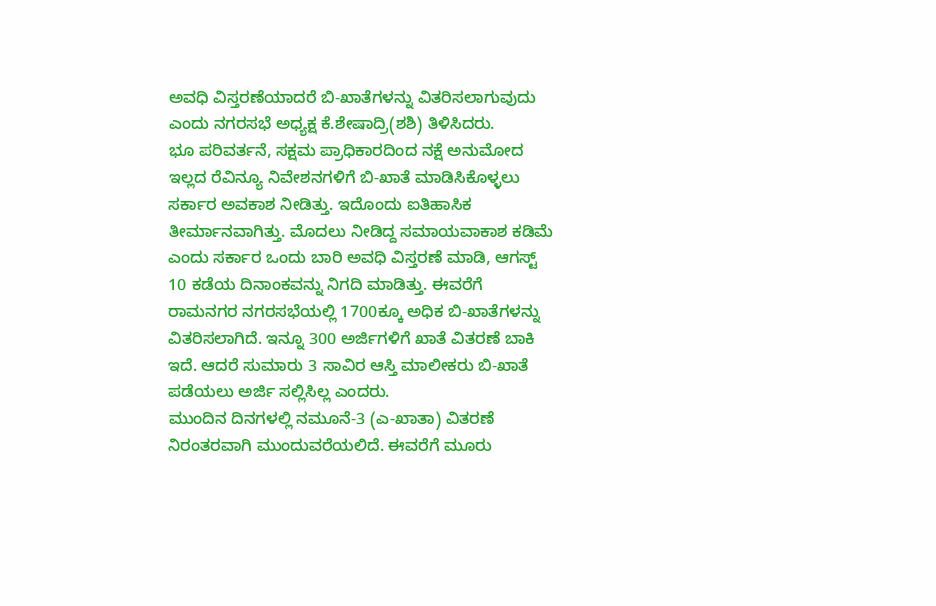ಅವಧಿ ವಿಸ್ತರಣೆಯಾದರೆ ಬಿ-ಖಾತೆಗಳನ್ನು ವಿತರಿಸಲಾಗುವುದು ಎಂದು ನಗರಸಭೆ ಅಧ್ಯಕ್ಷ ಕೆ.ಶೇಷಾದ್ರಿ(ಶಶಿ) ತಿಳಿಸಿದರು.
ಭೂ ಪರಿವರ್ತನೆ, ಸಕ್ಷಮ ಪ್ರಾಧಿಕಾರದಿಂದ ನಕ್ಷೆ ಅನುಮೋದ ಇಲ್ಲದ ರೆವಿನ್ಯೂ ನಿವೇಶನಗಳಿಗೆ ಬಿ-ಖಾತೆ ಮಾಡಿಸಿಕೊಳ್ಳಲು ಸರ್ಕಾರ ಅವಕಾಶ ನೀಡಿತ್ತು. ಇದೊಂದು ಐತಿಹಾಸಿಕ ತೀರ್ಮಾನವಾಗಿತ್ತು. ಮೊದಲು ನೀಡಿದ್ದ ಸಮಾಯವಾಕಾಶ ಕಡಿಮೆ ಎಂದು ಸರ್ಕಾರ ಒಂದು ಬಾರಿ ಅವಧಿ ವಿಸ್ತರಣೆ ಮಾಡಿ, ಆಗಸ್ಟ್ 10 ಕಡೆಯ ದಿನಾಂಕವನ್ನು ನಿಗದಿ ಮಾಡಿತ್ತು. ಈವರೆಗೆ ರಾಮನಗರ ನಗರಸಭೆಯಲ್ಲಿ 1700ಕ್ಕೂ ಅಧಿಕ ಬಿ-ಖಾತೆಗಳನ್ನು ವಿತರಿಸಲಾಗಿದೆ. ಇನ್ನೂ 300 ಅರ್ಜಿಗಳಿಗೆ ಖಾತೆ ವಿತರಣೆ ಬಾಕಿ ಇದೆ. ಆದರೆ ಸುಮಾರು 3 ಸಾವಿರ ಆಸ್ತಿ ಮಾಲೀಕರು ಬಿ-ಖಾತೆ ಪಡೆಯಲು ಅರ್ಜಿ ಸಲ್ಲಿಸಿಲ್ಲ ಎಂದರು.
ಮುಂದಿನ ದಿನಗಳಲ್ಲಿ ನಮೂನೆ-3 (ಎ-ಖಾತಾ) ವಿತರಣೆ ನಿರಂತರವಾಗಿ ಮುಂದುವರೆಯಲಿದೆ. ಈವರೆಗೆ ಮೂರು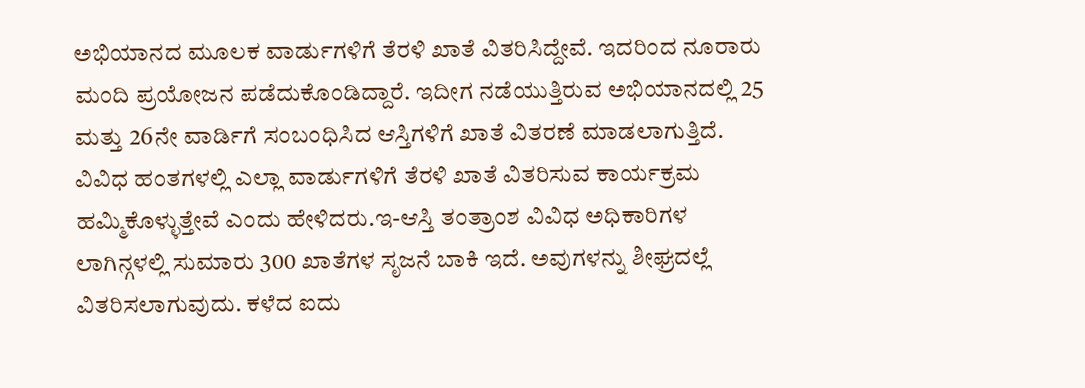ಅಭಿಯಾನದ ಮೂಲಕ ವಾರ್ಡುಗಳಿಗೆ ತೆರಳಿ ಖಾತೆ ವಿತರಿಸಿದ್ದೇವೆ. ಇದರಿಂದ ನೂರಾರು ಮಂದಿ ಪ್ರಯೋಜನ ಪಡೆದುಕೊಂಡಿದ್ದಾರೆ. ಇದೀಗ ನಡೆಯುತ್ತಿರುವ ಅಭಿಯಾನದಲ್ಲಿ 25 ಮತ್ತು 26ನೇ ವಾರ್ಡಿಗೆ ಸಂಬಂಧಿಸಿದ ಆಸ್ತಿಗಳಿಗೆ ಖಾತೆ ವಿತರಣೆ ಮಾಡಲಾಗುತ್ತಿದೆ. ವಿವಿಧ ಹಂತಗಳಲ್ಲಿ ಎಲ್ಲಾ ವಾರ್ಡುಗಳಿಗೆ ತೆರಳಿ ಖಾತೆ ವಿತರಿಸುವ ಕಾರ್ಯಕ್ರಮ ಹಮ್ಮಿಕೊಳ್ಳುತ್ತೇವೆ ಎಂದು ಹೇಳಿದರು.ಇ-ಆಸ್ತಿ ತಂತ್ರಾಂಶ ವಿವಿಧ ಅಧಿಕಾರಿಗಳ ಲಾಗಿನ್ಗಳಲ್ಲಿ ಸುಮಾರು 300 ಖಾತೆಗಳ ಸೃಜನೆ ಬಾಕಿ ಇದೆ. ಅವುಗಳನ್ನು ಶೀಘ್ರದಲ್ಲೆ ವಿತರಿಸಲಾಗುವುದು. ಕಳೆದ ಐದು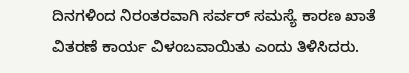ದಿನಗಳಿಂದ ನಿರಂತರವಾಗಿ ಸರ್ವರ್ ಸಮಸ್ಯೆ ಕಾರಣ ಖಾತೆ ವಿತರಣೆ ಕಾರ್ಯ ವಿಳಂಬವಾಯಿತು ಎಂದು ತಿಳಿಸಿದರು.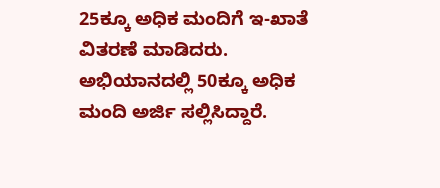25ಕ್ಕೂ ಅಧಿಕ ಮಂದಿಗೆ ಇ-ಖಾತೆ ವಿತರಣೆ ಮಾಡಿದರು. ಅಭಿಯಾನದಲ್ಲಿ 50ಕ್ಕೂ ಅಧಿಕ ಮಂದಿ ಅರ್ಜಿ ಸಲ್ಲಿಸಿದ್ದಾರೆ.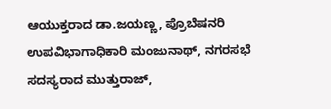ಆಯುಕ್ತರಾದ ಡಾ.ಜಯಣ್ಣ, ಪ್ರೊಬೆಷನರಿ ಉಪವಿಭಾಗಾಧಿಕಾರಿ ಮಂಜುನಾಥ್, ನಗರಸಭೆ ಸದಸ್ಯರಾದ ಮುತ್ತುರಾಜ್,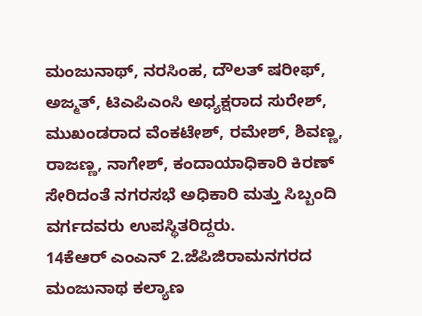ಮಂಜುನಾಥ್, ನರಸಿಂಹ, ದೌಲತ್ ಷರೀಫ್, ಅಜ್ಮತ್, ಟಿಎಪಿಎಂಸಿ ಅಧ್ಯಕ್ಷರಾದ ಸುರೇಶ್, ಮುಖಂಡರಾದ ವೆಂಕಟೇಶ್, ರಮೇಶ್, ಶಿವಣ್ಣ, ರಾಜಣ್ಣ, ನಾಗೇಶ್, ಕಂದಾಯಾಧಿಕಾರಿ ಕಿರಣ್ ಸೇರಿದಂತೆ ನಗರಸಭೆ ಅಧಿಕಾರಿ ಮತ್ತು ಸಿಬ್ಬಂದಿ ವರ್ಗದವರು ಉಪಸ್ಥಿತರಿದ್ದರು.
14ಕೆಆರ್ ಎಂಎನ್ 2.ಜೆಪಿಜಿರಾಮನಗರದ ಮಂಜುನಾಥ ಕಲ್ಯಾಣ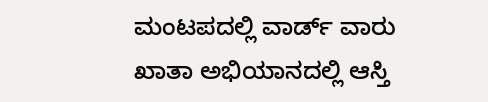ಮಂಟಪದಲ್ಲಿ ವಾರ್ಡ್ ವಾರು ಖಾತಾ ಅಭಿಯಾನದಲ್ಲಿ ಆಸ್ತಿ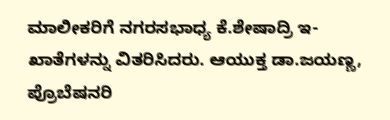ಮಾಲೀಕರಿಗೆ ನಗರಸಭಾಧ್ಯ ಕೆ.ಶೇಷಾದ್ರಿ ಇ-ಖಾತೆಗಳನ್ನು ವಿತರಿಸಿದರು. ಆಯುಕ್ತ ಡಾ.ಜಯಣ್ಣ, ಪ್ರೊಬೆಷನರಿ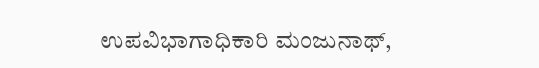ಉಪವಿಭಾಗಾಧಿಕಾರಿ ಮಂಜುನಾಥ್,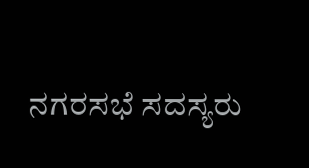ನಗರಸಭೆ ಸದಸ್ಯರು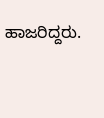ಹಾಜರಿದ್ದರು.